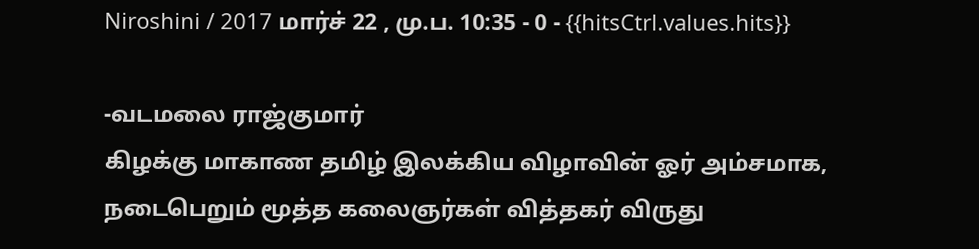Niroshini / 2017 மார்ச் 22 , மு.ப. 10:35 - 0 - {{hitsCtrl.values.hits}}

-வடமலை ராஜ்குமார்
கிழக்கு மாகாண தமிழ் இலக்கிய விழாவின் ஓர் அம்சமாக, நடைபெறும் மூத்த கலைஞர்கள் வித்தகர் விருது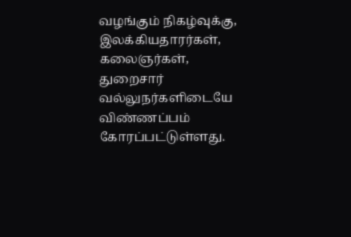வழங்கும் நிகழ்வுக்கு, இலக்கியதாரர்கள், கலைஞர்கள், துறைசார் வல்லுநர்களிடையே விண்ணப்பம் கோரப்பட்டுள்ளது.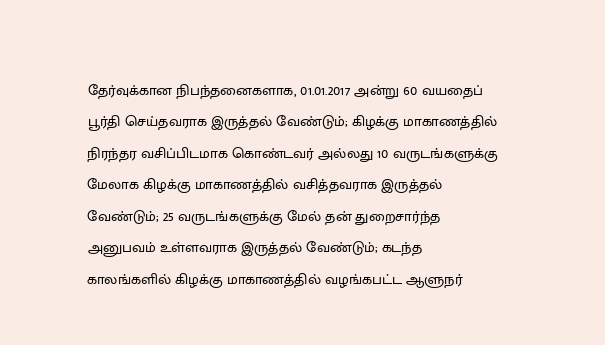தேர்வுக்கான நிபந்தனைகளாக, 01.01.2017 அன்று 60 வயதைப் பூர்தி செய்தவராக இருத்தல் வேண்டும்; கிழக்கு மாகாணத்தில் நிரந்தர வசிப்பிடமாக கொண்டவர் அல்லது 10 வருடங்களுக்கு மேலாக கிழக்கு மாகாணத்தில் வசித்தவராக இருத்தல் வேண்டும்; 25 வருடங்களுக்கு மேல் தன் துறைசார்ந்த அனுபவம் உள்ளவராக இருத்தல் வேண்டும்; கடந்த காலங்களில் கிழக்கு மாகாணத்தில் வழங்கபட்ட ஆளுநர்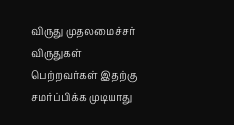விருது முதலமைச்சர் விருதுகள் பெற்றவர்கள் இதற்கு சமர்ப்பிக்க முடியாது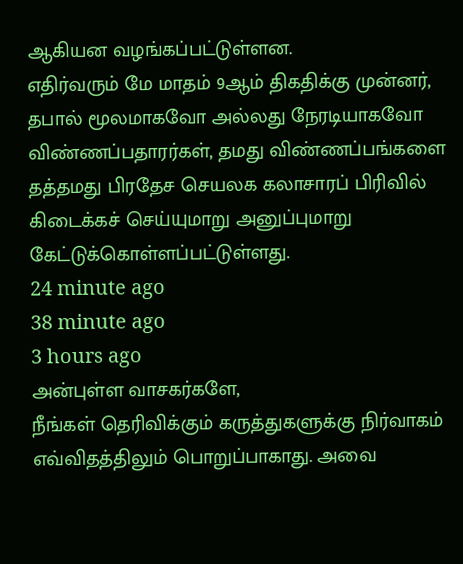ஆகியன வழங்கப்பட்டுள்ளன.
எதிர்வரும் மே மாதம் 9ஆம் திகதிக்கு முன்னர், தபால் மூலமாகவோ அல்லது நேரடியாகவோ விண்ணப்பதாரர்கள், தமது விண்ணப்பங்களை தத்தமது பிரதேச செயலக கலாசாரப் பிரிவில் கிடைக்கச் செய்யுமாறு அனுப்புமாறு கேட்டுக்கொள்ளப்பட்டுள்ளது.
24 minute ago
38 minute ago
3 hours ago
அன்புள்ள வாசகர்களே,
நீங்கள் தெரிவிக்கும் கருத்துகளுக்கு நிர்வாகம் எவ்விதத்திலும் பொறுப்பாகாது. அவை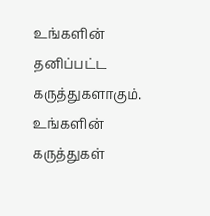உங்களின் தனிப்பட்ட கருத்துகளாகும். உங்களின் கருத்துகள்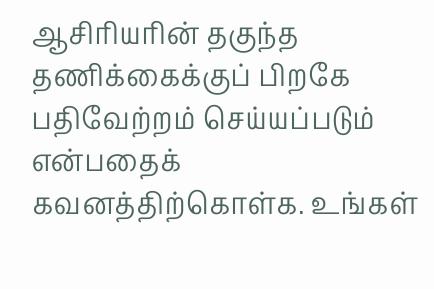ஆசிரியரின் தகுந்த தணிக்கைக்குப் பிறகே பதிவேற்றம் செய்யப்படும் என்பதைக் கவனத்திற்கொள்க. உங்கள்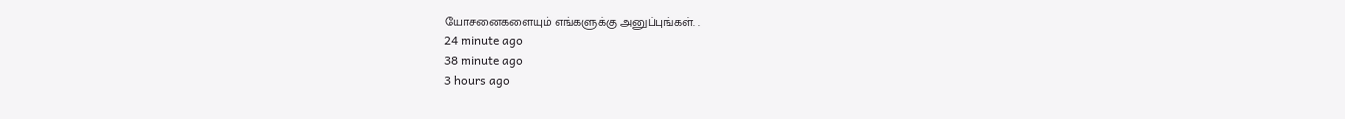யோசனைகளையும் எங்களுக்கு அனுப்புங்கள். .
24 minute ago
38 minute ago
3 hours ago